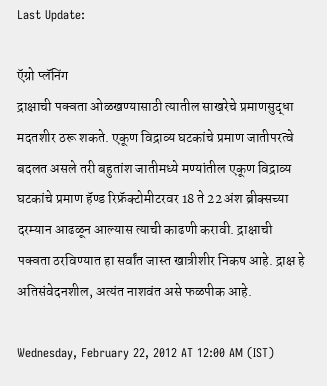Last Update:

ऍग्रो प्लॅनिंग
द्राक्षाची पक्वता ओळखण्यासाठी त्यातील साखरेचे प्रमाणसुद्धा मदतशीर ठरू शकते. एकूण विद्राव्य घटकांचे प्रमाण जातीपरत्वे बदलत असले तरी बहुतांश जातीमध्ये मण्यांतील एकूण विद्राव्य घटकांचे प्रमाण हॅण्ड रिफ्रॅक्‍टोमीटरवर 18 ते 22 अंश ब्रीक्‍सच्या दरम्यान आढळून आल्यास त्याची काढणी करावी. द्राक्षाची पक्वता ठरविण्यात हा सर्वांत जास्त खात्रीशीर निकष आहे. द्राक्ष हे अतिसंवेदनशील, अत्यंत नाशवंत असे फळपीक आहे.

Wednesday, February 22, 2012 AT 12:00 AM (IST)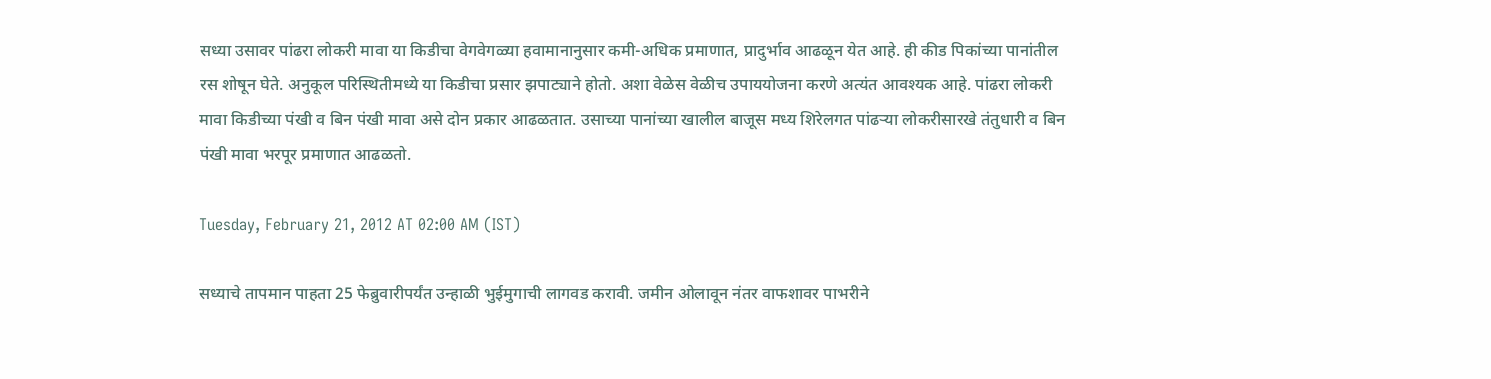सध्या उसावर पांढरा लोकरी मावा या किडीचा वेगवेगळ्या हवामानानुसार कमी-अधिक प्रमाणात, प्रादुर्भाव आढळून येत आहे. ही कीड पिकांच्या पानांतील रस शोषून घेते. अनुकूल परिस्थितीमध्ये या किडीचा प्रसार झपाट्याने होतो. अशा वेळेस वेळीच उपाययोजना करणे अत्यंत आवश्‍यक आहे. पांढरा लोकरी मावा किडीच्या पंखी व बिन पंखी मावा असे दोन प्रकार आढळतात. उसाच्या पानांच्या खालील बाजूस मध्य शिरेलगत पांढऱ्या लोकरीसारखे तंतुधारी व बिन पंखी मावा भरपूर प्रमाणात आढळतो.

Tuesday, February 21, 2012 AT 02:00 AM (IST)

सध्याचे तापमान पाहता 25 फेब्रुवारीपर्यंत उन्हाळी भुईमुगाची लागवड करावी. जमीन ओलावून नंतर वाफशावर पाभरीने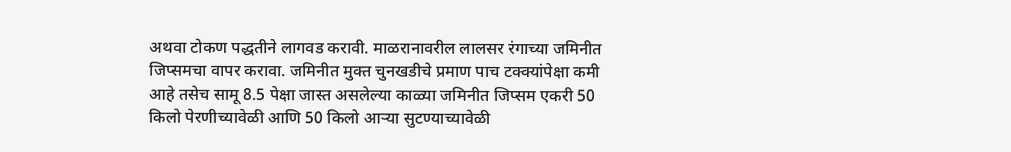अथवा टोकण पद्धतीने लागवड करावी. माळरानावरील लालसर रंगाच्या जमिनीत जिप्समचा वापर करावा. जमिनीत मुक्‍त चुनखडीचे प्रमाण पाच टक्‍क्‍यांपेक्षा कमी आहे तसेच सामू 8.5 पेक्षा जास्त असलेल्या काळ्या जमिनीत जिप्सम एकरी 50 किलो पेरणीच्यावेळी आणि 50 किलो आऱ्या सुटण्याच्यावेळी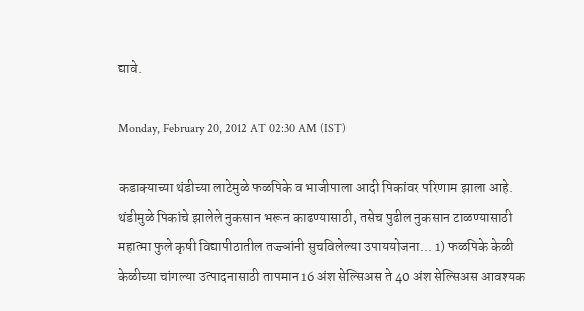द्यावे.

Monday, February 20, 2012 AT 02:30 AM (IST)

कडाक्‍याच्या थंडीच्या लाटेमुळे फळपिके व भाजीपाला आदी पिकांवर परिणाम झाला आहे. थंडीमुळे पिकांचे झालेले नुकसान भरून काढण्यासाठी, तसेच पुढील नुकसान टाळण्यासाठी महात्मा फुले कृषी विद्यापीठातील तज्ज्ञांनी सुचविलेल्या उपाययोजना... 1) फळपिके केळी केळीच्या चांगल्या उत्पादनासाठी तापमान 16 अंश सेल्सिअस ते 40 अंश सेल्सिअस आवश्‍यक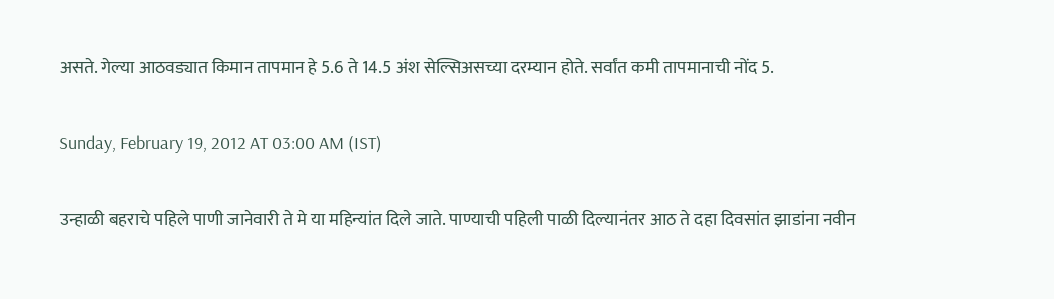असते. गेल्या आठवड्यात किमान तापमान हे 5.6 ते 14.5 अंश सेल्सिअसच्या दरम्यान होते. सर्वांत कमी तापमानाची नोंद 5.

Sunday, February 19, 2012 AT 03:00 AM (IST)

उन्हाळी बहराचे पहिले पाणी जानेवारी ते मे या महिन्यांत दिले जाते. पाण्याची पहिली पाळी दिल्यानंतर आठ ते दहा दिवसांत झाडांना नवीन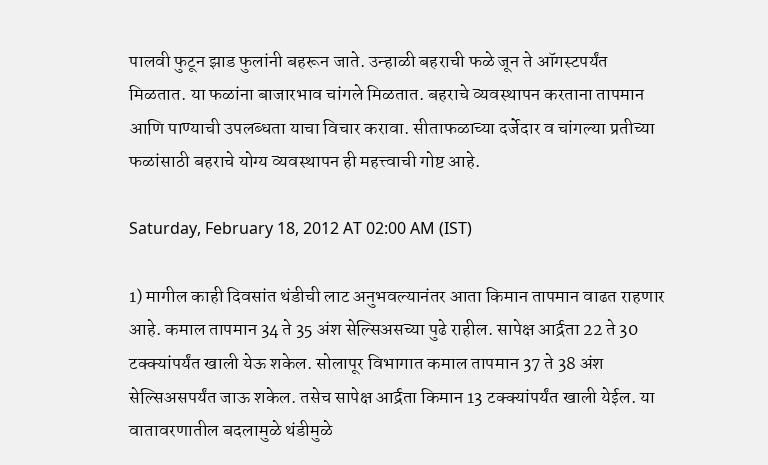पालवी फुटून झाड फुलांनी बहरून जाते. उन्हाळी बहराची फळे जून ते ऑगस्टपर्यंत मिळतात. या फळांना बाजारभाव चांगले मिळतात. बहराचे व्यवस्थापन करताना तापमान आणि पाण्याची उपलब्धता याचा विचार करावा. सीताफळाच्या दर्जेदार व चांगल्या प्रतीच्या फळांसाठी बहराचे योग्य व्यवस्थापन ही महत्त्वाची गोष्ट आहे.

Saturday, February 18, 2012 AT 02:00 AM (IST)

1) मागील काही दिवसांत थंडीची लाट अनुभवल्यानंतर आता किमान तापमान वाढत राहणार आहे. कमाल तापमान 34 ते 35 अंश सेल्सिअसच्या पुढे राहील. सापेक्ष आर्द्रता 22 ते 30 टक्‍क्‍यांपर्यंत खाली येऊ शकेल. सोलापूर विभागात कमाल तापमान 37 ते 38 अंश सेल्सिअसपर्यंत जाऊ शकेल. तसेच सापेक्ष आर्द्रता किमान 13 टक्‍क्‍यांपर्यंत खाली येईल. या वातावरणातील बदलामुळे थंडीमुळे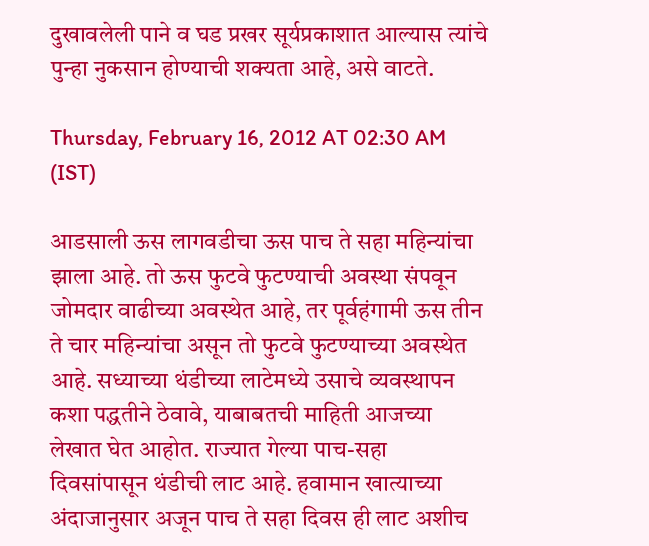दुखावलेली पाने व घड प्रखर सूर्यप्रकाशात आल्यास त्यांचे पुन्हा नुकसान होण्याची शक्‍यता आहे, असे वाटते.

Thursday, February 16, 2012 AT 02:30 AM (IST)

आडसाली ऊस लागवडीचा ऊस पाच ते सहा महिन्यांचा झाला आहे. तो ऊस फुटवे फुटण्याची अवस्था संपवून जोमदार वाढीच्या अवस्थेत आहे, तर पूर्वहंगामी ऊस तीन ते चार महिन्यांचा असून तो फुटवे फुटण्याच्या अवस्थेत आहे. सध्याच्या थंडीच्या लाटेमध्ये उसाचे व्यवस्थापन कशा पद्धतीने ठेवावे, याबाबतची माहिती आजच्या लेखात घेत आहोत. राज्यात गेल्या पाच-सहा दिवसांपासून थंडीची लाट आहे. हवामान खात्याच्या अंदाजानुसार अजून पाच ते सहा दिवस ही लाट अशीच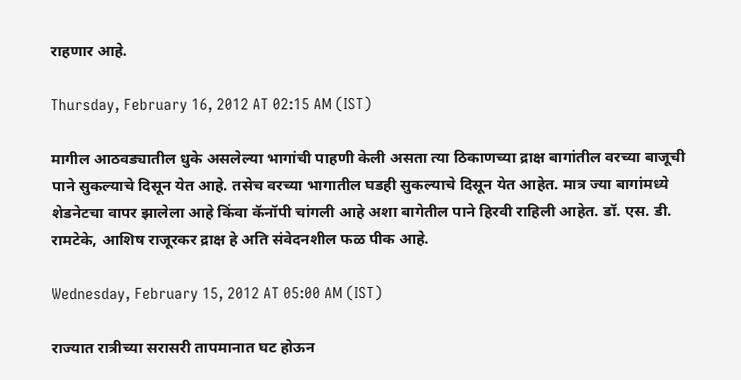राहणार आहे.

Thursday, February 16, 2012 AT 02:15 AM (IST)

मागील आठवड्यातील धुके असलेल्या भागांची पाहणी केली असता त्या ठिकाणच्या द्राक्ष बागांतील वरच्या बाजूची पाने सुकल्याचे दिसून येत आहे. तसेच वरच्या भागातील घडही सुकल्याचे दिसून येत आहेत. मात्र ज्या बागांमध्ये शेडनेटचा वापर झालेला आहे किंवा कॅनॉपी चांगली आहे अशा बागेतील पाने हिरवी राहिली आहेत. डॉ. एस. डी. रामटेके, आशिष राजूरकर द्राक्ष हे अति संवेदनशील फळ पीक आहे.

Wednesday, February 15, 2012 AT 05:00 AM (IST)

राज्यात रात्रीच्या सरासरी तापमानात घट होऊन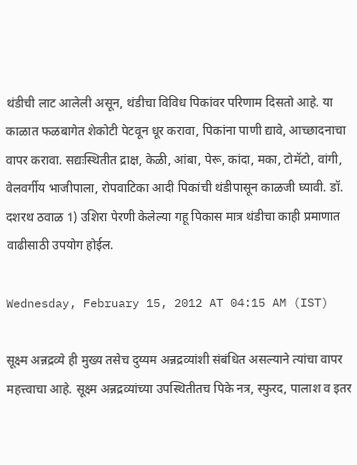थंडीची लाट आलेली असून, थंडीचा विविध पिकांवर परिणाम दिसतो आहे. या काळात फळबागेत शेकोटी पेटवून धूर करावा, पिकांना पाणी द्यावे, आच्छादनाचा वापर करावा. सद्यःस्थितीत द्राक्ष, केळी, आंबा, पेरू, कांदा, मका, टोमॅटो, वांगी, वेलवर्गीय भाजीपाला, रोपवाटिका आदी पिकांची थंडीपासून काळजी घ्यावी. डॉ. दशरथ ठवाळ 1) उशिरा पेरणी केलेल्या गहू पिकास मात्र थंडीचा काही प्रमाणात वाढीसाठी उपयोग होईल.

Wednesday, February 15, 2012 AT 04:15 AM (IST)

सूक्ष्म अन्नद्रव्ये ही मुख्य तसेच दुय्यम अन्नद्रव्यांशी संबंधित असल्याने त्यांचा वापर महत्त्वाचा आहे. सूक्ष्म अन्नद्रव्यांच्या उपस्थितीतच पिके नत्र, स्फुरद, पालाश व इतर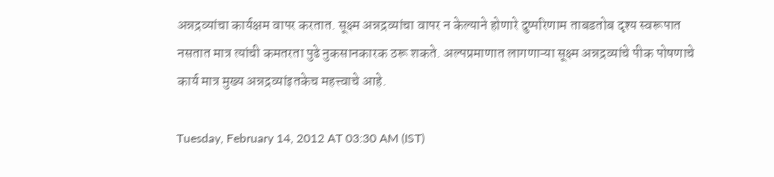अन्नद्रव्यांचा कार्यक्षम वापर करतात. सूक्ष्म अन्नद्रव्यांचा वापर न केल्याने होणारे दुष्परिणाम ताबडतोब दृश्‍य स्वरूपात नसतात मात्र त्यांची कमतरता पुढे नुकसानकारक ठरू शकते. अल्पप्रमाणात लागणाऱ्या सूक्ष्म अन्नद्रव्यांचे पीक पोषणाचे कार्य मात्र मुख्य अन्नद्रव्यांइतकेच महत्त्वाचे आहे.

Tuesday, February 14, 2012 AT 03:30 AM (IST)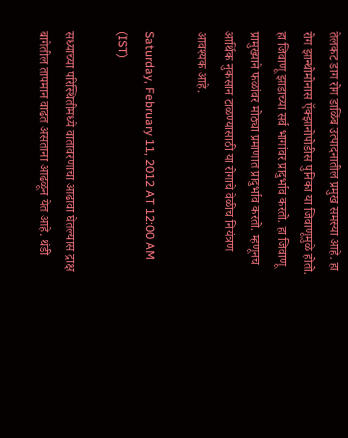तेलकट डाग रोग डाळिंब उत्पादनातील प्रमुख समस्या आहे. हा रोग झान्थोमोनास ऍक्‍झानोपोडीस पुनिका या जिवाणूमुळे होतो. हा जिवाणू झाडाच्या सर्व भागांवर प्रादुर्भाव करतो. हा जिवाणू प्रामुख्याने फळांवर मोठ्या प्रमाणात प्रादुर्भाव करतो. म्हणूनच आर्थिक नुकसान टाळण्यासाठी या रोगाचे वेळीच नियंत्रण आवश्‍यक आहे.

Saturday, February 11, 2012 AT 12:00 AM (IST)

सध्याच्या परिस्थितीमध्ये वातावरणाचा आढावा घेतल्यास द्राक्ष बागेतील तापमान वाढत असताना आढळून येत आहे. थंडी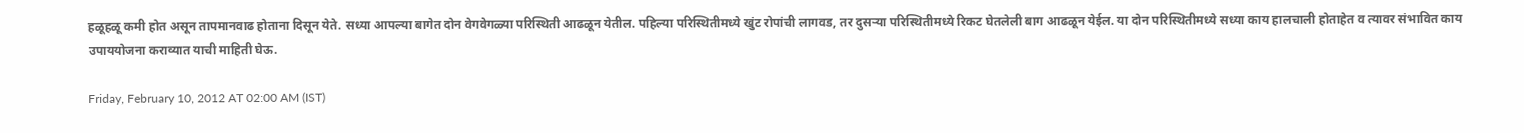हळूहळू कमी होत असून तापमानवाढ होताना दिसून येते. सध्या आपल्या बागेत दोन वेगवेगळ्या परिस्थिती आढळून येतील. पहिल्या परिस्थितीमध्ये खुंट रोपांची लागवड, तर दुसऱ्या परिस्थितीमध्ये रिकट घेतलेली बाग आढळून येईल. या दोन परिस्थितीमध्ये सध्या काय हालचाली होताहेत व त्यावर संभावित काय उपाययोजना कराव्यात याची माहिती घेऊ.

Friday, February 10, 2012 AT 02:00 AM (IST)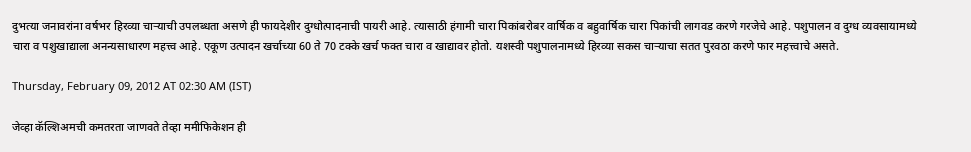दुभत्या जनावरांना वर्षभर हिरव्या चाऱ्याची उपलब्धता असणे ही फायदेशीर दुग्धोत्पादनाची पायरी आहे. त्यासाठी हंगामी चारा पिकांबरोबर वार्षिक व बहुवार्षिक चारा पिकांची लागवड करणे गरजेचे आहे. पशुपालन व दुग्ध व्यवसायामध्ये चारा व पशुखाद्याला अनन्यसाधारण महत्त्व आहे. एकूण उत्पादन खर्चाच्या 60 ते 70 टक्के खर्च फक्त चारा व खाद्यावर होतो. यशस्वी पशुपालनामध्ये हिरव्या सकस चाऱ्याचा सतत पुरवठा करणे फार महत्त्वाचे असते.

Thursday, February 09, 2012 AT 02:30 AM (IST)

जेव्हा कॅल्शिअमची कमतरता जाणवते तेव्हा ममीफिकेशन ही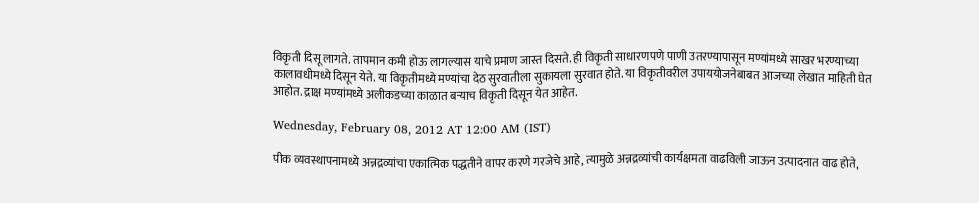विकृती दिसू लागते. तापमान कमी होऊ लागल्यास याचे प्रमाण जास्त दिसते. ही विकृती साधारणपणे पाणी उतरण्यापासून मण्यांमध्ये साखर भरण्याच्या कालावधीमध्ये दिसून येते. या विकृतीमध्ये मण्यांचा देठ सुरवातीला सुकायला सुरवात होते. या विकृतीवरील उपाययोजनेबाबत आजच्या लेखात माहिती घेत आहोत. द्राक्ष मण्यांमध्ये अलीकडच्या काळात बऱ्याच विकृती दिसून येत आहेत.

Wednesday, February 08, 2012 AT 12:00 AM (IST)

पीक व्यवस्थापनामध्ये अन्नद्रव्यांचा एकात्मिक पद्धतीने वापर करणे गरजेचे आहे, त्यामुळे अन्नद्रव्यांची कार्यक्षमता वाढविली जाऊन उत्पादनात वाढ होते,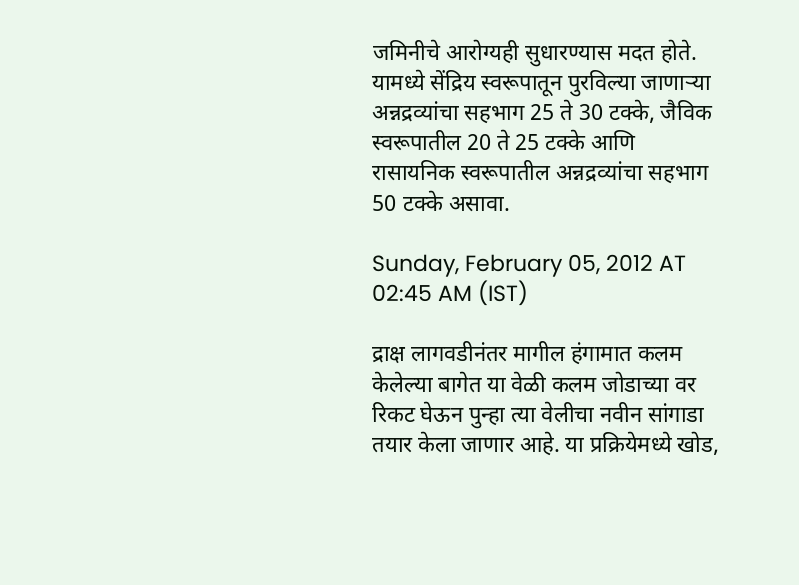जमिनीचे आरोग्यही सुधारण्यास मदत होते. यामध्ये सेंद्रिय स्वरूपातून पुरविल्या जाणाऱ्या अन्नद्रव्यांचा सहभाग 25 ते 30 टक्के, जैविक स्वरूपातील 20 ते 25 टक्के आणि रासायनिक स्वरूपातील अन्नद्रव्यांचा सहभाग 50 टक्के असावा.

Sunday, February 05, 2012 AT 02:45 AM (IST)

द्राक्ष लागवडीनंतर मागील हंगामात कलम केलेल्या बागेत या वेळी कलम जोडाच्या वर रिकट घेऊन पुन्हा त्या वेलीचा नवीन सांगाडा तयार केला जाणार आहे. या प्रक्रियेमध्ये खोड,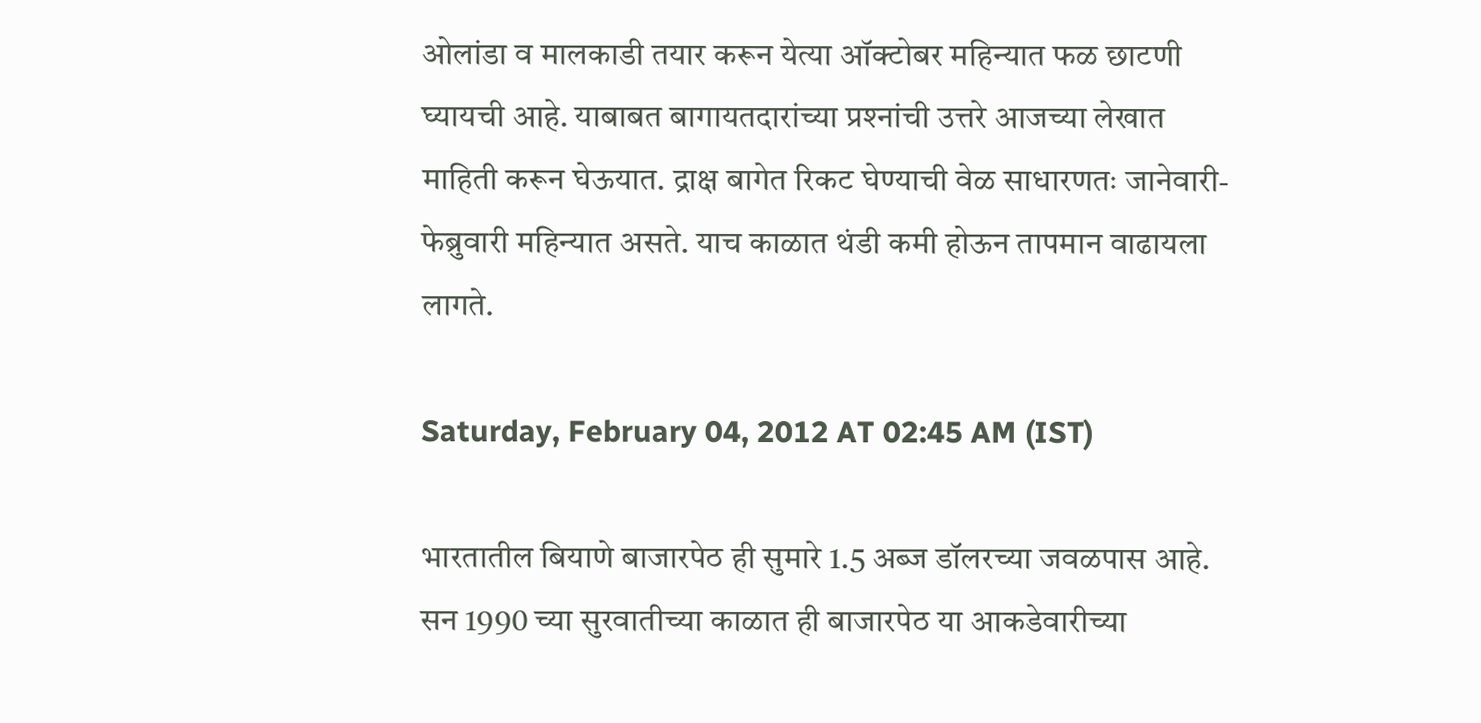ओलांडा व मालकाडी तयार करून येत्या ऑक्‍टोबर महिन्यात फळ छाटणी घ्यायची आहे. याबाबत बागायतदारांच्या प्रश्‍नांची उत्तरे आजच्या लेखात माहिती करून घेऊयात. द्राक्ष बागेत रिकट घेण्याची वेळ साधारणतः जानेवारी- फेब्रुवारी महिन्यात असते. याच काळात थंडी कमी होऊन तापमान वाढायला लागते.

Saturday, February 04, 2012 AT 02:45 AM (IST)

भारतातील बियाणे बाजारपेठ ही सुमारे 1.5 अब्ज डॉलरच्या जवळपास आहे. सन 1990 च्या सुरवातीच्या काळात ही बाजारपेठ या आकडेवारीच्या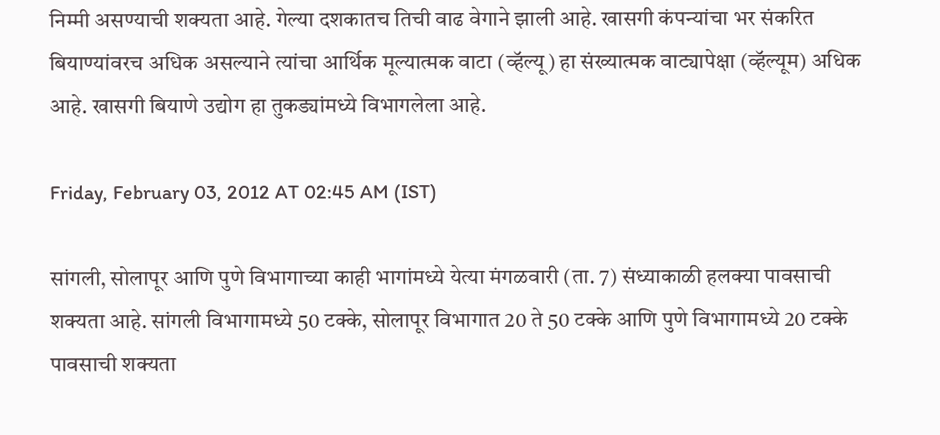निम्मी असण्याची शक्‍यता आहे. गेल्या दशकातच तिची वाढ वेगाने झाली आहे. खासगी कंपन्यांचा भर संकरित बियाण्यांवरच अधिक असल्याने त्यांचा आर्थिक मूल्यात्मक वाटा (व्हॅल्यू) हा संख्यात्मक वाट्यापेक्षा (व्हॅल्यूम) अधिक आहे. खासगी बियाणे उद्योग हा तुकड्यांमध्ये विभागलेला आहे.

Friday, February 03, 2012 AT 02:45 AM (IST)

सांगली, सोलापूर आणि पुणे विभागाच्या काही भागांमध्ये येत्या मंगळवारी (ता. 7) संध्याकाळी हलक्‍या पावसाची शक्‍यता आहे. सांगली विभागामध्ये 50 टक्के, सोलापूर विभागात 20 ते 50 टक्के आणि पुणे विभागामध्ये 20 टक्के पावसाची शक्‍यता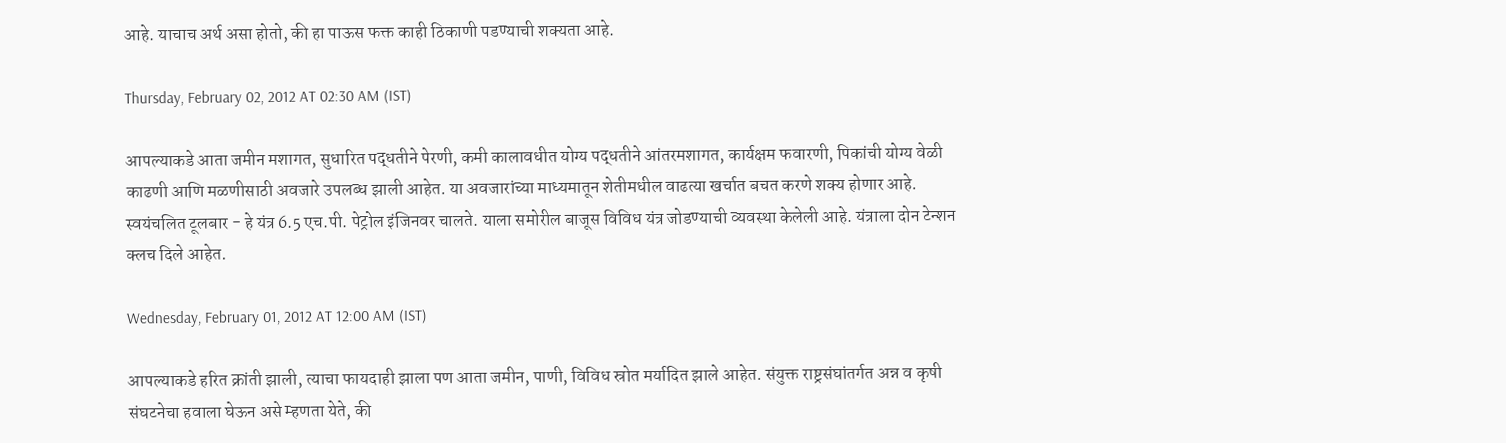आहे. याचाच अर्थ असा होतो, की हा पाऊस फक्त काही ठिकाणी पडण्याची शक्‍यता आहे.

Thursday, February 02, 2012 AT 02:30 AM (IST)

आपल्याकडे आता जमीन मशागत, सुधारित पद्धतीने पेरणी, कमी कालावधीत योग्य पद्धतीने आंतरमशागत, कार्यक्षम फवारणी, पिकांची योग्य वेळी काढणी आणि मळणीसाठी अवजारे उपलब्ध झाली आहेत. या अवजारांच्या माध्यमातून शेतीमधील वाढत्या खर्चात बचत करणे शक्‍य होणार आहे. स्वयंचलित टूलबार - हे यंत्र 6.5 एच.पी. पेट्रोल इंजिनवर चालते. याला समोरील बाजूस विविध यंत्र जोडण्याची व्यवस्था केलेली आहे. यंत्राला दोन टेन्शन क्‍लच दिले आहेत.

Wednesday, February 01, 2012 AT 12:00 AM (IST)

आपल्याकडे हरित क्रांती झाली, त्याचा फायदाही झाला पण आता जमीन, पाणी, विविध स्रोत मर्यादित झाले आहेत. संयुक्त राष्ट्रसंघांतर्गत अन्न व कृषी संघटनेचा हवाला घेऊन असे म्हणता येते, की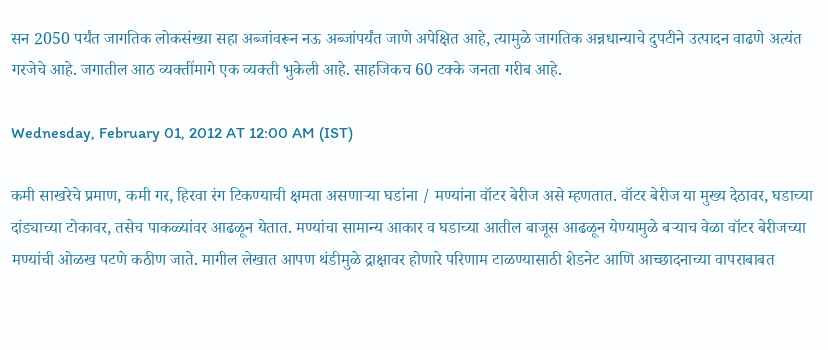सन 2050 पर्यंत जागतिक लोकसंख्या सहा अब्जांवरून नऊ अब्जांपर्यंत जाणे अपेक्षित आहे, त्यामुळे जागतिक अन्नधान्याचे दुपटीने उत्पादन वाढणे अत्यंत गरजेचे आहे. जगातील आठ व्यक्तींमागे एक व्यक्ती भुकेली आहे. साहजिकच 60 टक्के जनता गरीब आहे.

Wednesday, February 01, 2012 AT 12:00 AM (IST)

कमी साखरेचे प्रमाण, कमी गर, हिरवा रंग टिकण्याची क्षमता असणाऱ्या घडांना / मण्यांना वॉटर बेरीज असे म्हणतात. वॉटर बेरीज या मुख्य देठावर, घडाच्या दांड्याच्या टोकावर, तसेच पाकळ्यांवर आढळून येतात. मण्यांचा सामान्य आकार व घडाच्या आतील बाजूस आढळून येण्यामुळे बऱ्याच वेळा वॉटर बेरीजच्या मण्यांची ओळख पटणे कठीण जाते. मागील लेखात आपण थंडीमुळे द्राक्षावर होणारे परिणाम टाळण्यासाठी शेडनेट आणि आच्छादनाच्या वापराबाबत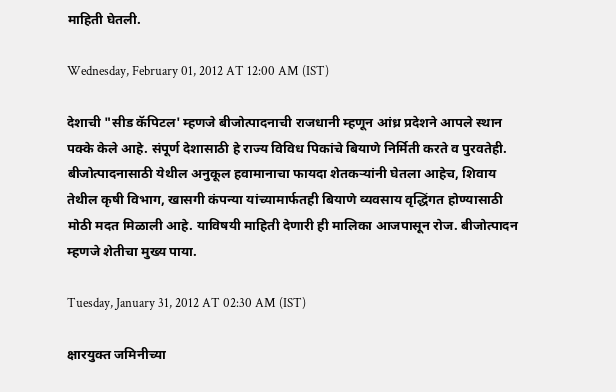माहिती घेतली.

Wednesday, February 01, 2012 AT 12:00 AM (IST)

देशाची "सीड कॅपिटल' म्हणजे बीजोत्पादनाची राजधानी म्हणून आंध्र प्रदेशने आपले स्थान पक्के केले आहे. संपूर्ण देशासाठी हे राज्य विविध पिकांचे बियाणे निर्मिती करते व पुरवतेही. बीजोत्पादनासाठी येथील अनुकूल हवामानाचा फायदा शेतकऱ्यांनी घेतला आहेच, शिवाय तेथील कृषी विभाग, खासगी कंपन्या यांच्यामार्फतही बियाणे व्यवसाय वृद्धिंगत होण्यासाठी मोठी मदत मिळाली आहे. याविषयी माहिती देणारी ही मालिका आजपासून रोज. बीजोत्पादन म्हणजे शेतीचा मुख्य पाया.

Tuesday, January 31, 2012 AT 02:30 AM (IST)

क्षारयुक्त जमिनीच्या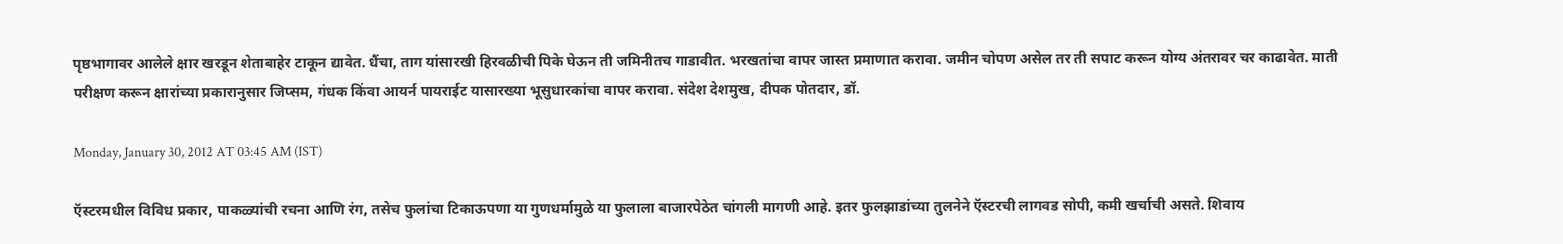पृष्ठभागावर आलेले क्षार खरडून शेताबाहेर टाकून द्यावेत. धैंचा, ताग यांसारखी हिरवळीची पिके घेऊन ती जमिनीतच गाडावीत. भरखतांचा वापर जास्त प्रमाणात करावा. जमीन चोपण असेल तर ती सपाट करून योग्य अंतरावर चर काढावेत. माती परीक्षण करून क्षारांच्या प्रकारानुसार जिप्सम, गंधक किंवा आयर्न पायराईट यासारख्या भूसुधारकांचा वापर करावा. संदेश देशमुख, दीपक पोतदार, डॉ.

Monday, January 30, 2012 AT 03:45 AM (IST)

ऍस्टरमधील विविध प्रकार, पाकळ्यांची रचना आणि रंग, तसेच फुलांचा टिकाऊपणा या गुणधर्मामुळे या फुलाला बाजारपेठेत चांगली मागणी आहे. इतर फुलझाडांच्या तुलनेने ऍस्टरची लागवड सोपी, कमी खर्चाची असते. शिवाय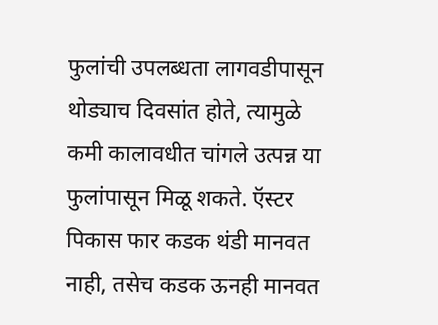फुलांची उपलब्धता लागवडीपासून थोड्याच दिवसांत होते, त्यामुळे कमी कालावधीत चांगले उत्पन्न या फुलांपासून मिळू शकते. ऍस्टर पिकास फार कडक थंडी मानवत नाही, तसेच कडक ऊनही मानवत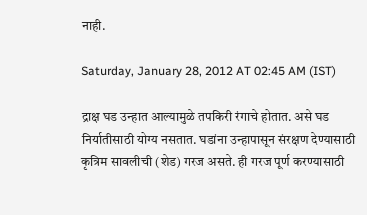नाही.

Saturday, January 28, 2012 AT 02:45 AM (IST)

द्राक्ष घड उन्हात आल्यामुळे तपकिरी रंगाचे होतात. असे घड निर्यातीसाठी योग्य नसतात. घडांना उन्हापासून संरक्षण देण्यासाठी कृत्रिम सावलीची (शेड) गरज असते. ही गरज पूर्ण करण्यासाठी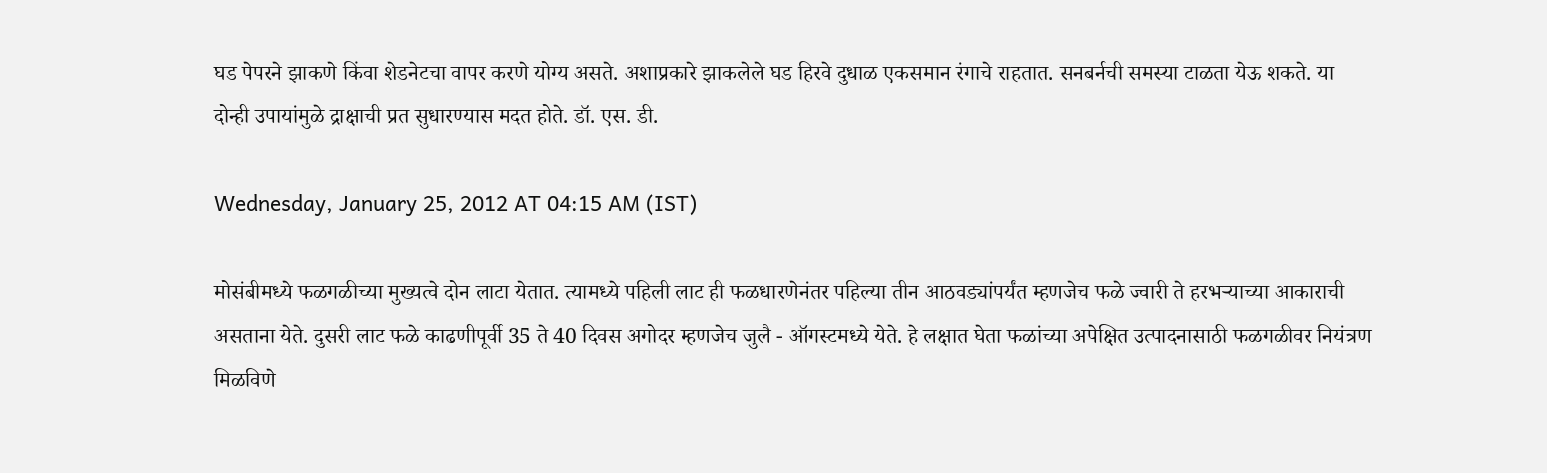घड पेपरने झाकणे किंवा शेडनेटचा वापर करणे योग्य असते. अशाप्रकारे झाकलेले घड हिरवे दुधाळ एकसमान रंगाचे राहतात. सनबर्नची समस्या टाळता येऊ शकते. या दोन्ही उपायांमुळे द्राक्षाची प्रत सुधारण्यास मदत होते. डॉ. एस. डी.

Wednesday, January 25, 2012 AT 04:15 AM (IST)

मोसंबीमध्ये फळगळीच्या मुख्यत्वे दोन लाटा येतात. त्यामध्ये पहिली लाट ही फळधारणेनंतर पहिल्या तीन आठवड्यांपर्यंत म्हणजेच फळे ज्वारी ते हरभऱ्याच्या आकाराची असताना येते. दुसरी लाट फळे काढणीपूर्वी 35 ते 40 दिवस अगोदर म्हणजेच जुलै - ऑगस्टमध्ये येते. हे लक्षात घेता फळांच्या अपेक्षित उत्पादनासाठी फळगळीवर नियंत्रण मिळविणे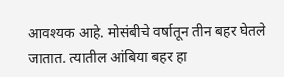आवश्‍यक आहे. मोसंबीचे वर्षातून तीन बहर घेतले जातात. त्यातील आंबिया बहर हा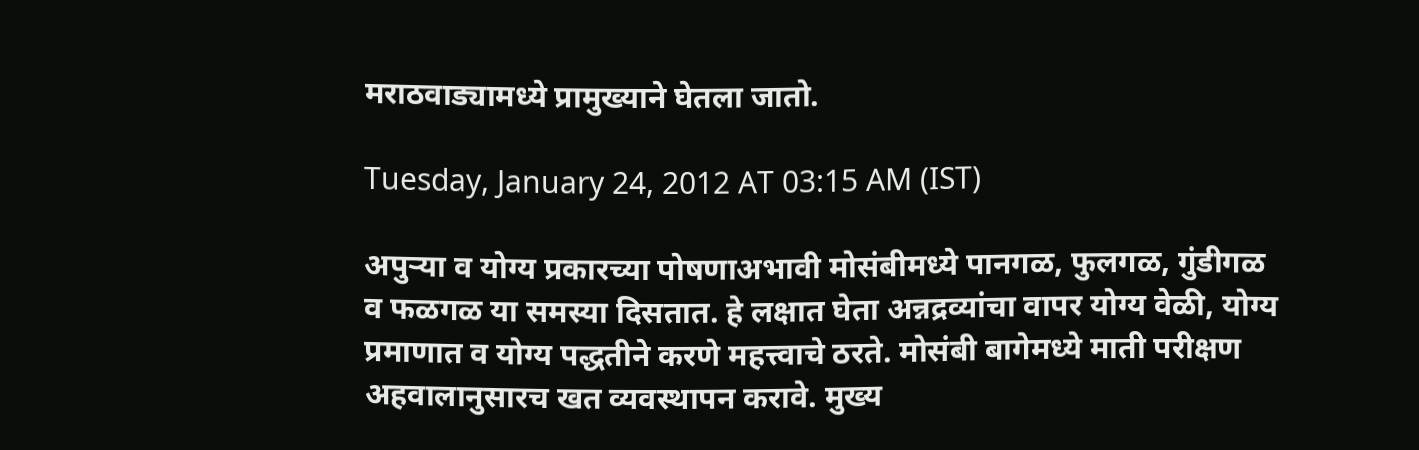मराठवाड्यामध्ये प्रामुख्याने घेतला जातो.

Tuesday, January 24, 2012 AT 03:15 AM (IST)

अपुऱ्या व योग्य प्रकारच्या पोषणाअभावी मोसंबीमध्ये पानगळ, फुलगळ, गुंडीगळ व फळगळ या समस्या दिसतात. हे लक्षात घेता अन्नद्रव्यांचा वापर योग्य वेळी, योग्य प्रमाणात व योग्य पद्धतीने करणे महत्त्वाचे ठरते. मोसंबी बागेमध्ये माती परीक्षण अहवालानुसारच खत व्यवस्थापन करावे. मुख्य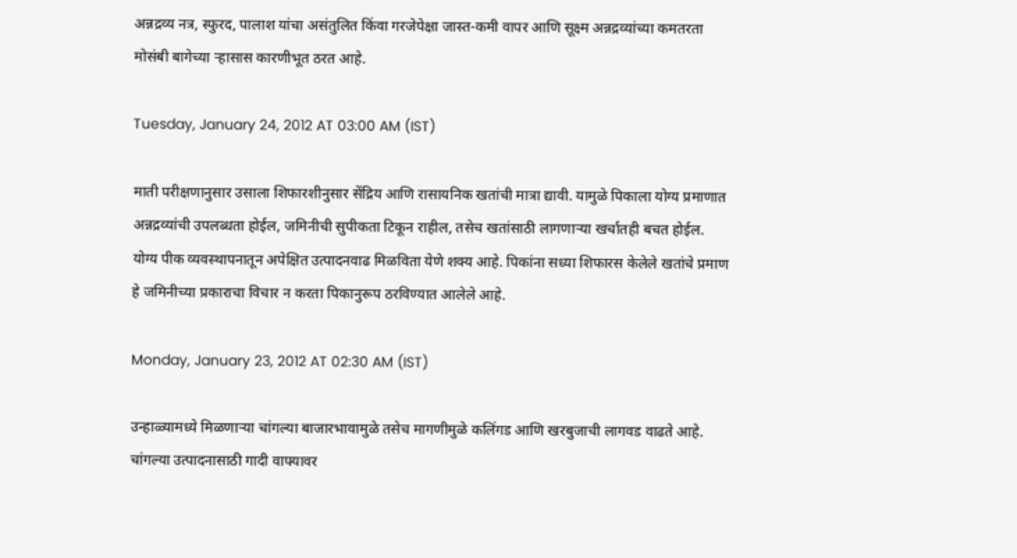अन्नद्रव्य नत्र, स्फुरद, पालाश यांचा असंतुलित किंवा गरजेपेक्षा जास्त-कमी वापर आणि सूक्ष्म अन्नद्रव्यांच्या कमतरता मोसंबी बागेच्या ऱ्हासास कारणीभूत ठरत आहे.

Tuesday, January 24, 2012 AT 03:00 AM (IST)

माती परीक्षणानुसार उसाला शिफारशीनुसार सेंद्रिय आणि रासायनिक खतांची मात्रा द्यावी. यामुळे पिकाला योग्य प्रमाणात अन्नद्रव्यांची उपलब्धता होईल, जमिनीची सुपीकता टिकून राहील, तसेच खतांसाठी लागणाऱ्या खर्चातही बचत होईल. योग्य पीक व्यवस्थापनातून अपेक्षित उत्पादनवाढ मिळविता येणे शक्‍य आहे. पिकांना सध्या शिफारस केलेले खतांचे प्रमाण हे जमिनीच्या प्रकाराचा विचार न करता पिकानुरूप ठरविण्यात आलेले आहे.

Monday, January 23, 2012 AT 02:30 AM (IST)

उन्हाळ्यामध्ये मिळणाऱ्या चांगल्या बाजारभावामुळे तसेच मागणीमुळे कलिंगड आणि खरबुजाची लागवड वाढते आहे. चांगल्या उत्पादनासाठी गादी वाफ्यावर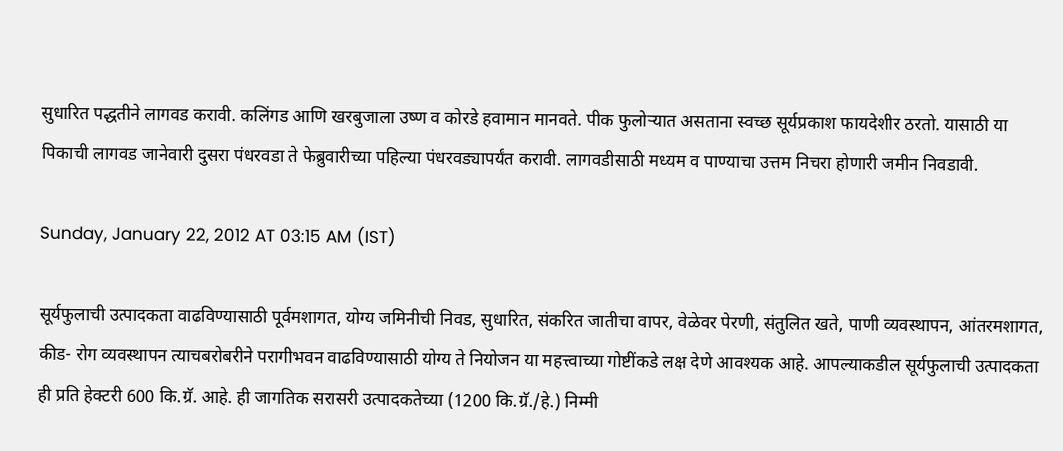सुधारित पद्धतीने लागवड करावी. कलिंगड आणि खरबुजाला उष्ण व कोरडे हवामान मानवते. पीक फुलोऱ्यात असताना स्वच्छ सूर्यप्रकाश फायदेशीर ठरतो. यासाठी या पिकाची लागवड जानेवारी दुसरा पंधरवडा ते फेब्रुवारीच्या पहिल्या पंधरवड्यापर्यंत करावी. लागवडीसाठी मध्यम व पाण्याचा उत्तम निचरा होणारी जमीन निवडावी.

Sunday, January 22, 2012 AT 03:15 AM (IST)

सूर्यफुलाची उत्पादकता वाढविण्यासाठी पूर्वमशागत, योग्य जमिनीची निवड, सुधारित, संकरित जातीचा वापर, वेळेवर पेरणी, संतुलित खते, पाणी व्यवस्थापन, आंतरमशागत, कीड- रोग व्यवस्थापन त्याचबरोबरीने परागीभवन वाढविण्यासाठी योग्य ते नियोजन या महत्त्वाच्या गोष्टींकडे लक्ष देणे आवश्‍यक आहे. आपल्याकडील सूर्यफुलाची उत्पादकता ही प्रति हेक्‍टरी 600 कि.ग्रॅ. आहे. ही जागतिक सरासरी उत्पादकतेच्या (1200 कि.ग्रॅ./हे.) निम्मी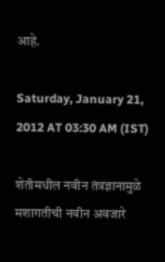आहे.

Saturday, January 21, 2012 AT 03:30 AM (IST)

शेतीमधील नवीन तंत्रज्ञानामुळे मशागतीची नवीन अवजारे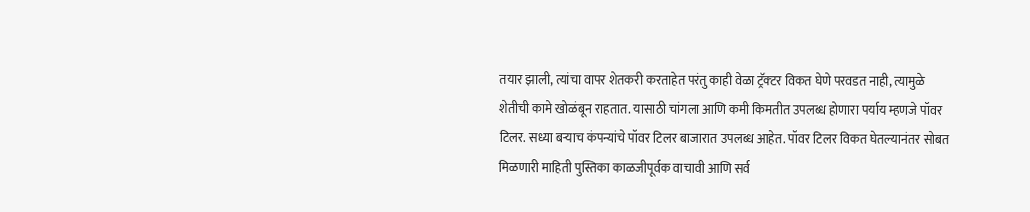तयार झाली, त्यांचा वापर शेतकरी करताहेत परंतु काही वेळा ट्रॅक्‍टर विकत घेणे परवडत नाही, त्यामुळे शेतीची कामे खोळंबून राहतात. यासाठी चांगला आणि कमी किमतीत उपलब्ध होणारा पर्याय म्हणजे पॉवर टिलर. सध्या बऱ्याच कंपन्यांचे पॉवर टिलर बाजारात उपलब्ध आहेत. पॉवर टिलर विकत घेतल्यानंतर सोबत मिळणारी माहिती पुस्तिका काळजीपूर्वक वाचावी आणि सर्व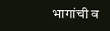भागांची व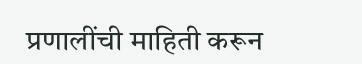प्रणालींची माहिती करून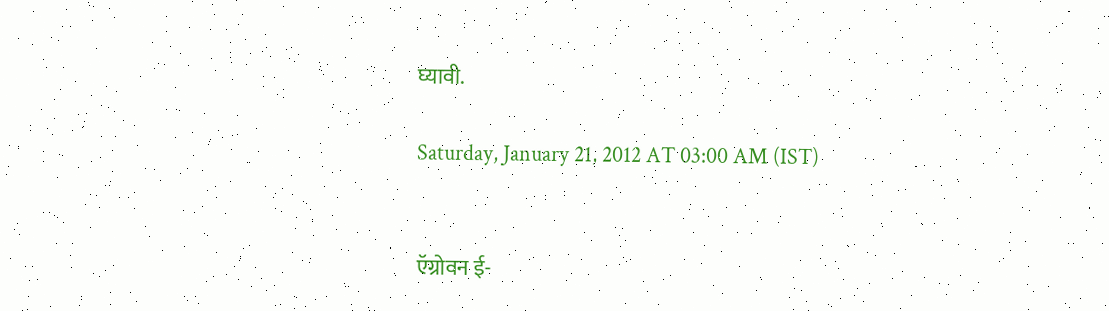घ्यावी.

Saturday, January 21, 2012 AT 03:00 AM (IST)


ऍग्रोवन ई-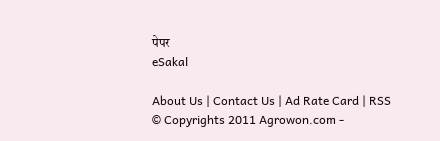पेपर
eSakal

About Us | Contact Us | Ad Rate Card | RSS
© Copyrights 2011 Agrowon.com -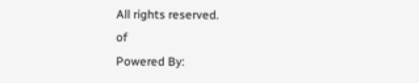All rights reserved.
of
Powered By: